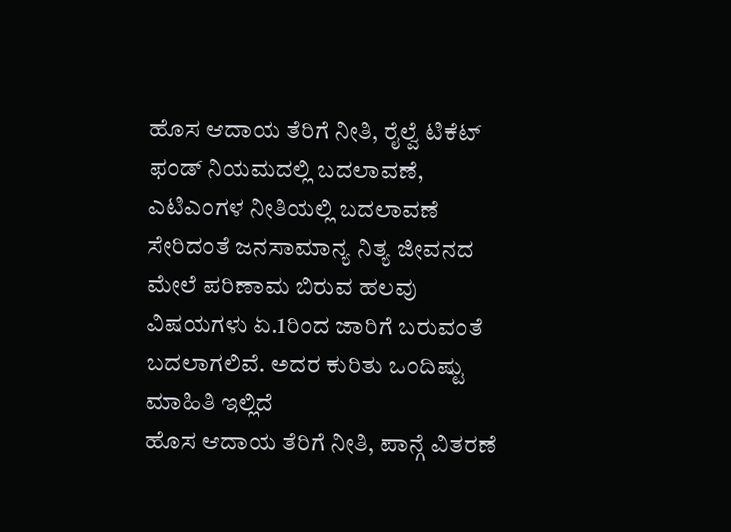ಹೊಸ ಆದಾಯ ತೆರಿಗೆ ನೀತಿ, ರೈಲ್ವೆ ಟಿಕೆಟ್ ಫಂಡ್ ನಿಯಮದಲ್ಲಿ ಬದಲಾವಣೆ, ಎಟಿಎಂಗಳ ನೀತಿಯಲ್ಲಿ ಬದಲಾವಣೆ ಸೇರಿದಂತೆ ಜನಸಾಮಾನ್ಯ ನಿತ್ಯ ಜೀವನದ ಮೇಲೆ ಪರಿಣಾಮ ಬಿರುವ ಹಲವು ವಿಷಯಗಳು ಏ.1ರಿಂದ ಜಾರಿಗೆ ಬರುವಂತೆ ಬದಲಾಗಲಿವೆ. ಅದರ ಕುರಿತು ಒಂದಿಷ್ಟು ಮಾಹಿತಿ ಇಲ್ಲಿದೆ
ಹೊಸ ಆದಾಯ ತೆರಿಗೆ ನೀತಿ, ಪಾನ್ಗೆ ವಿತರಣೆ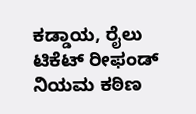ಕಡ್ಡಾಯ, ರೈಲು ಟಿಕೆಟ್ ರೀಫಂಡ್ ನಿಯಮ ಕಠಿಣ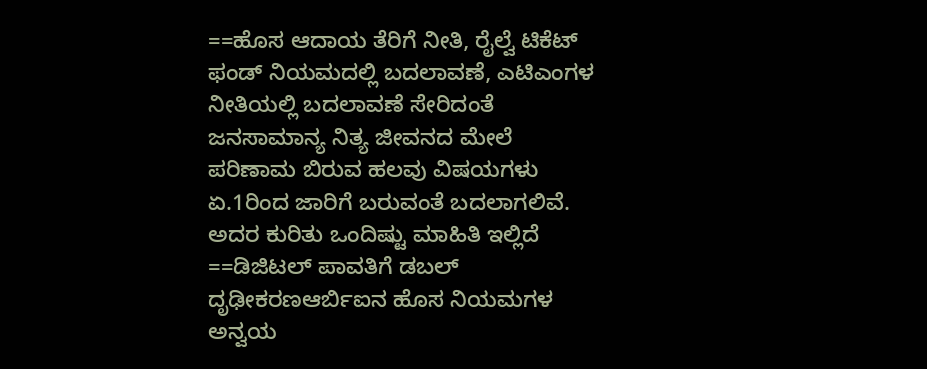==ಹೊಸ ಆದಾಯ ತೆರಿಗೆ ನೀತಿ, ರೈಲ್ವೆ ಟಿಕೆಟ್ ಫಂಡ್ ನಿಯಮದಲ್ಲಿ ಬದಲಾವಣೆ, ಎಟಿಎಂಗಳ ನೀತಿಯಲ್ಲಿ ಬದಲಾವಣೆ ಸೇರಿದಂತೆ ಜನಸಾಮಾನ್ಯ ನಿತ್ಯ ಜೀವನದ ಮೇಲೆ ಪರಿಣಾಮ ಬಿರುವ ಹಲವು ವಿಷಯಗಳು ಏ.1ರಿಂದ ಜಾರಿಗೆ ಬರುವಂತೆ ಬದಲಾಗಲಿವೆ. ಅದರ ಕುರಿತು ಒಂದಿಷ್ಟು ಮಾಹಿತಿ ಇಲ್ಲಿದೆ
==ಡಿಜಿಟಲ್ ಪಾವತಿಗೆ ಡಬಲ್ ದೃಢೀಕರಣಆರ್ಬಿಐನ ಹೊಸ ನಿಯಮಗಳ ಅನ್ವಯ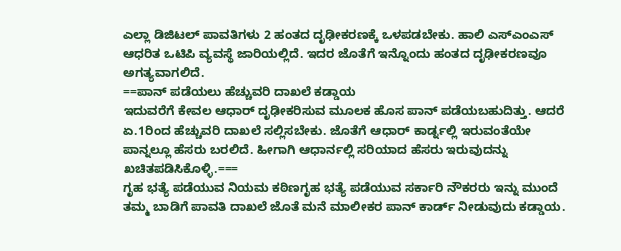ಎಲ್ಲಾ ಡಿಜಿಟಲ್ ಪಾವತಿಗಳು 2 ಹಂತದ ದೃಢೀಕರಣಕ್ಕೆ ಒಳಪಡಬೇಕು. ಹಾಲಿ ಎಸ್ಎಂಎಸ್ ಆಧರಿತ ಒಟಿಪಿ ವ್ಯವಸ್ಥೆ ಜಾರಿಯಲ್ಲಿದೆ. ಇದರ ಜೊತೆಗೆ ಇನ್ನೊಂದು ಹಂತದ ದೃಢೀಕರಣವೂ ಅಗತ್ಯವಾಗಲಿದೆ.
==ಪಾನ್ ಪಡೆಯಲು ಹೆಚ್ಚುವರಿ ದಾಖಲೆ ಕಡ್ಡಾಯ
ಇದುವರೆಗೆ ಕೇವಲ ಆಧಾರ್ ದೃಢೀಕರಿಸುವ ಮೂಲಕ ಹೊಸ ಪಾನ್ ಪಡೆಯಬಹುದಿತ್ತು. ಆದರೆ ಏ.1ರಿಂದ ಹೆಚ್ಚುವರಿ ದಾಖಲೆ ಸಲ್ಲಿಸಬೇಕು. ಜೊತೆಗೆ ಆಧಾರ್ ಕಾರ್ಡ್ನಲ್ಲಿ ಇರುವಂತೆಯೇ ಪಾನ್ನಲ್ಲೂ ಹೆಸರು ಬರಲಿದೆ. ಹೀಗಾಗಿ ಆಧಾರ್ನಲ್ಲಿ ಸರಿಯಾದ ಹೆಸರು ಇರುವುದನ್ನು ಖಚಿತಪಡಿಸಿಕೊಳ್ಳಿ.===
ಗೃಹ ಭತ್ಯೆ ಪಡೆಯುವ ನಿಯಮ ಕಠಿಣಗೃಹ ಭತ್ಯೆ ಪಡೆಯುವ ಸರ್ಕಾರಿ ನೌಕರರು ಇನ್ನು ಮುಂದೆ ತಮ್ಮ ಬಾಡಿಗೆ ಪಾವತಿ ದಾಖಲೆ ಜೊತೆ ಮನೆ ಮಾಲೀಕರ ಪಾನ್ ಕಾರ್ಡ್ ನೀಡುವುದು ಕಡ್ಡಾಯ.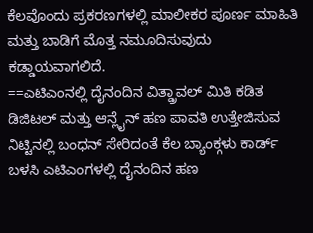ಕೆಲವೊಂದು ಪ್ರಕರಣಗಳಲ್ಲಿ ಮಾಲೀಕರ ಪೂರ್ಣ ಮಾಹಿತಿ ಮತ್ತು ಬಾಡಿಗೆ ಮೊತ್ತ ನಮೂದಿಸುವುದು ಕಡ್ಡಾಯವಾಗಲಿದೆ.
==ಎಟಿಎಂನಲ್ಲಿ ದೈನಂದಿನ ವಿತ್ಡ್ರಾವಲ್ ಮಿತಿ ಕಡಿತ
ಡಿಜಿಟಲ್ ಮತ್ತು ಆನ್ಲೈನ್ ಹಣ ಪಾವತಿ ಉತ್ತೇಜಿಸುವ ನಿಟ್ಟಿನಲ್ಲಿ ಬಂಧನ್ ಸೇರಿದಂತೆ ಕೆಲ ಬ್ಯಾಂಕ್ಗಳು ಕಾರ್ಡ್ ಬಳಸಿ ಎಟಿಎಂಗಳಲ್ಲಿ ದೈನಂದಿನ ಹಣ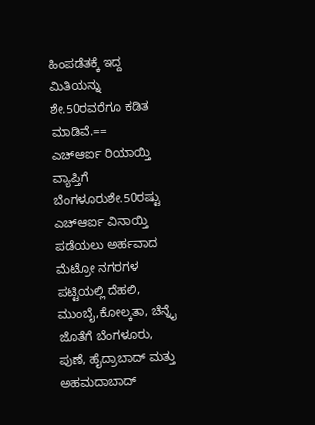ಹಿಂಪಡೆತಕ್ಕೆ ಇದ್ದ ಮಿತಿಯನ್ನು ಶೇ.50ರವರೆಗೂ ಕಡಿತ ಮಾಡಿವೆ.==
ಎಚ್ಆರ್ಐ ರಿಯಾಯ್ತಿ ವ್ಯಾಪ್ತಿಗೆ ಬೆಂಗಳೂರುಶೇ.50ರಷ್ಟು ಎಚ್ಆರ್ಐ ವಿನಾಯ್ತಿ ಪಡೆಯಲು ಅರ್ಹವಾದ ಮೆಟ್ರೋ ನಗರಗಳ ಪಟ್ಟಿಯಲ್ಲಿ ದೆಹಲಿ, ಮುಂಬೈ,ಕೋಲ್ಕತಾ, ಚೆನ್ನೈ ಜೊತೆಗೆ ಬೆಂಗಳೂರು, ಪುಣೆ, ಹೈದ್ರಾಬಾದ್ ಮತ್ತು ಅಹಮದಾಬಾದ್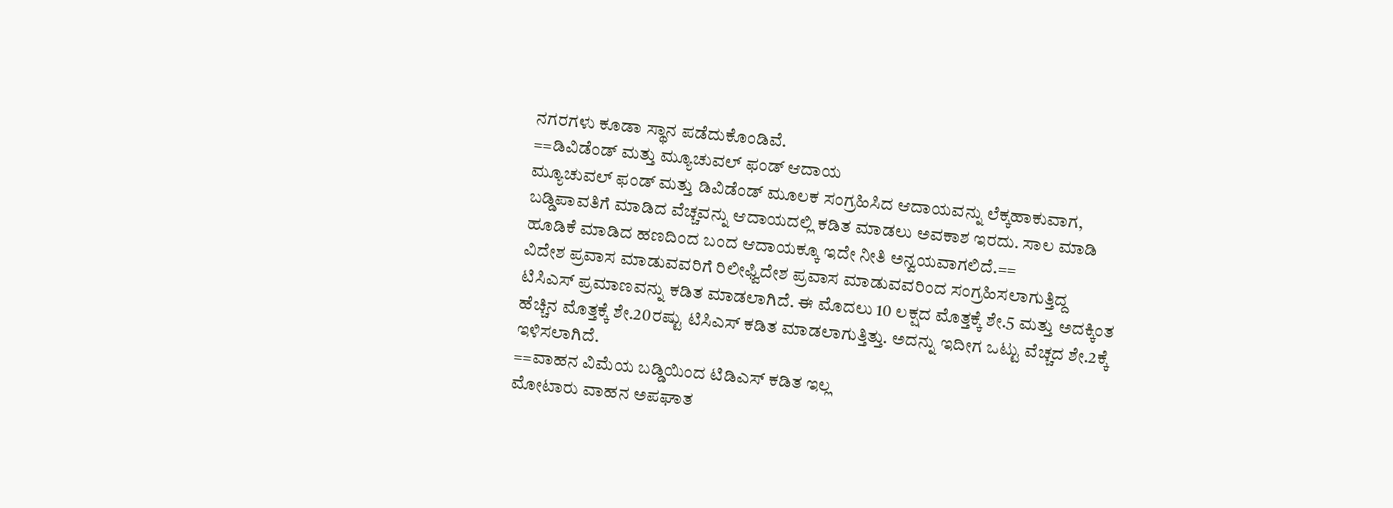ನಗರಗಳು ಕೂಡಾ ಸ್ಥಾನ ಪಡೆದುಕೊಂಡಿವೆ.
==ಡಿವಿಡೆಂಡ್ ಮತ್ತು ಮ್ಯೂಚುವಲ್ ಫಂಡ್ ಆದಾಯ
ಮ್ಯೂಚುವಲ್ ಫಂಡ್ ಮತ್ತು ಡಿವಿಡೆಂಡ್ ಮೂಲಕ ಸಂಗ್ರಹಿಸಿದ ಆದಾಯವನ್ನು ಲೆಕ್ಕಹಾಕುವಾಗ, ಬಡ್ಡಿಪಾವತಿಗೆ ಮಾಡಿದ ವೆಚ್ಚವನ್ನು ಆದಾಯದಲ್ಲಿ ಕಡಿತ ಮಾಡಲು ಅವಕಾಶ ಇರದು. ಸಾಲ ಮಾಡಿ ಹೂಡಿಕೆ ಮಾಡಿದ ಹಣದಿಂದ ಬಂದ ಆದಾಯಕ್ಕೂ ಇದೇ ನೀತಿ ಅನ್ವಯವಾಗಲಿದೆ.==
ವಿದೇಶ ಪ್ರವಾಸ ಮಾಡುವವರಿಗೆ ರಿಲೀಫ್ವಿದೇಶ ಪ್ರವಾಸ ಮಾಡುವವರಿಂದ ಸಂಗ್ರಹಿಸಲಾಗುತ್ತಿದ್ದ ಟಿಸಿಎಸ್ ಪ್ರಮಾಣವನ್ನು ಕಡಿತ ಮಾಡಲಾಗಿದೆ. ಈ ಮೊದಲು 10 ಲಕ್ಷದ ಮೊತ್ತಕ್ಕೆ ಶೇ.5 ಮತ್ತು ಅದಕ್ಕಿಂತ ಹೆಚ್ಚಿನ ಮೊತ್ತಕ್ಕೆ ಶೇ.20ರಷ್ಟು ಟಿಸಿಎಸ್ ಕಡಿತ ಮಾಡಲಾಗುತ್ತಿತ್ತು. ಅದನ್ನು ಇದೀಗ ಒಟ್ಟು ವೆಚ್ಚದ ಶೇ.2ಕ್ಕೆ ಇಳಿಸಲಾಗಿದೆ.
==ವಾಹನ ವಿಮೆಯ ಬಡ್ಡಿಯಿಂದ ಟಿಡಿಎಸ್ ಕಡಿತ ಇಲ್ಲ
ಮೋಟಾರು ವಾಹನ ಅಪಘಾತ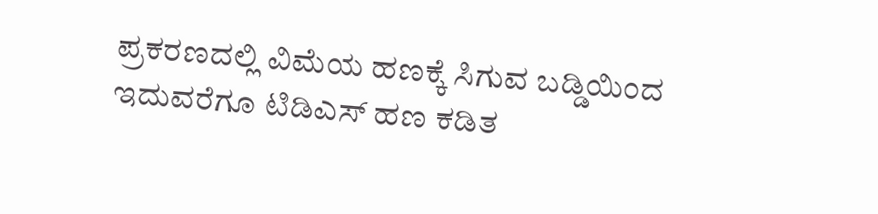ಪ್ರಕರಣದಲ್ಲಿ ವಿಮೆಯ ಹಣಕ್ಕೆ ಸಿಗುವ ಬಡ್ಡಿಯಿಂದ ಇದುವರೆಗೂ ಟಿಡಿಎಸ್ ಹಣ ಕಡಿತ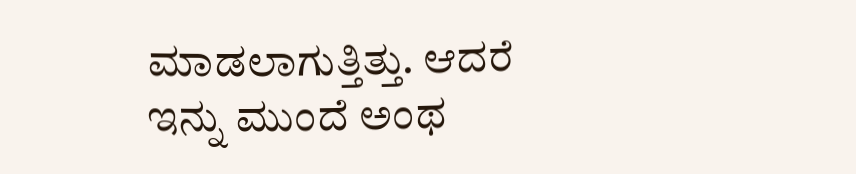ಮಾಡಲಾಗುತ್ತಿತ್ತು. ಆದರೆ ಇನ್ನು ಮುಂದೆ ಅಂಥ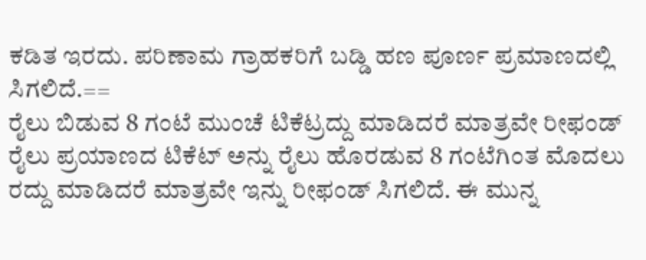ಕಡಿತ ಇರದು. ಪರಿಣಾಮ ಗ್ರಾಹಕರಿಗೆ ಬಡ್ಡಿ ಹಣ ಪೂರ್ಣ ಪ್ರಮಾಣದಲ್ಲಿ ಸಿಗಲಿದೆ.==
ರೈಲು ಬಿಡುವ 8 ಗಂಟೆ ಮುಂಚೆ ಟಿಕೆಟ್ರದ್ದು ಮಾಡಿದರೆ ಮಾತ್ರವೇ ರೀಫಂಡ್
ರೈಲು ಪ್ರಯಾಣದ ಟಿಕೆಟ್ ಅನ್ನು ರೈಲು ಹೊರಡುವ 8 ಗಂಟೆಗಿಂತ ಮೊದಲು ರದ್ದು ಮಾಡಿದರೆ ಮಾತ್ರವೇ ಇನ್ನು ರೀಫಂಡ್ ಸಿಗಲಿದೆ. ಈ ಮುನ್ನ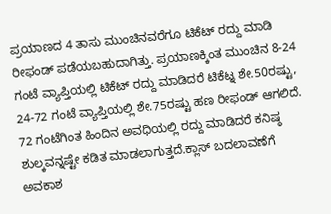ಪ್ರಯಾಣದ 4 ತಾಸು ಮುಂಚಿನವರೆಗೂ ಟಿಕೆಟ್ ರದ್ದು ಮಾಡಿ ರೀಫಂಡ್ ಪಡೆಯಬಹುದಾಗಿತ್ತು. ಪ್ರಯಾಣಕ್ಕಿಂತ ಮುಂಚಿನ 8-24 ಗಂಟೆ ವ್ಯಾಪ್ತಿಯಲ್ಲಿ ಟಿಕೆಟ್ ರದ್ದು ಮಾಡಿದರೆ ಟಿಕೆಟ್ನ ಶೇ.50ರಷ್ಟು, 24-72 ಗಂಟೆ ವ್ಯಾಪ್ತಿಯಲ್ಲಿ ಶೇ.75ರಷ್ಟು ಹಣ ರೀಫಂಡ್ ಆಗಲಿದೆ. 72 ಗಂಟೆಗಿಂತ ಹಿಂದಿನ ಅವಧಿಯಲ್ಲಿ ರದ್ದು ಮಾಡಿದರೆ ಕನಿಷ್ಠ ಶುಲ್ಕವನ್ನಷ್ಟೇ ಕಡಿತ ಮಾಡಲಾಗುತ್ತದೆ.ಕ್ಲಾಸ್ ಬದಲಾವಣೆಗೆ ಅವಕಾಶ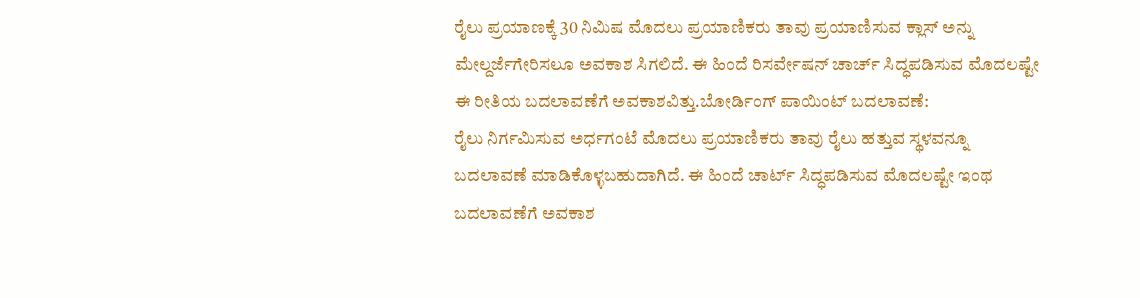ರೈಲು ಪ್ರಯಾಣಕ್ಕೆ 30 ನಿಮಿಷ ಮೊದಲು ಪ್ರಯಾಣಿಕರು ತಾವು ಪ್ರಯಾಣಿಸುವ ಕ್ಲಾಸ್ ಅನ್ನು ಮೇಲ್ದರ್ಜೆಗೇರಿಸಲೂ ಅವಕಾಶ ಸಿಗಲಿದೆ. ಈ ಹಿಂದೆ ರಿಸರ್ವೇಷನ್ ಚಾರ್ಚ್ ಸಿದ್ಧಪಡಿಸುವ ಮೊದಲಷ್ಟೇ ಈ ರೀತಿಯ ಬದಲಾವಣೆಗೆ ಅವಕಾಶವಿತ್ತು.ಬೋರ್ಡಿಂಗ್ ಪಾಯಿಂಟ್ ಬದಲಾವಣೆ:
ರೈಲು ನಿರ್ಗಮಿಸುವ ಅರ್ಧಗಂಟೆ ಮೊದಲು ಪ್ರಯಾಣಿಕರು ತಾವು ರೈಲು ಹತ್ತುವ ಸ್ಥಳವನ್ನೂ ಬದಲಾವಣೆ ಮಾಡಿಕೊಳ್ಳಬಹುದಾಗಿದೆ. ಈ ಹಿಂದೆ ಚಾರ್ಟ್ ಸಿದ್ಧಪಡಿಸುವ ಮೊದಲಷ್ಟೇ ಇಂಥ ಬದಲಾವಣೆಗೆ ಅವಕಾಶ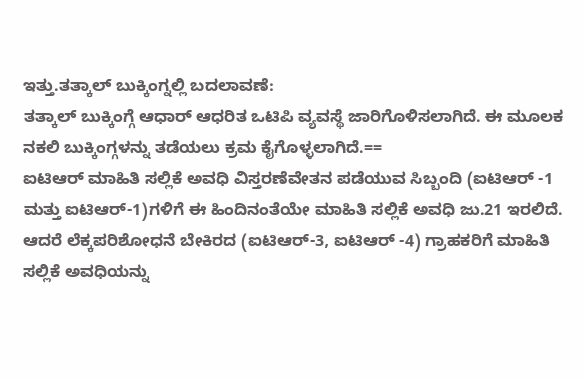ಇತ್ತು.ತತ್ಕಾಲ್ ಬುಕ್ಕಿಂಗ್ನಲ್ಲಿ ಬದಲಾವಣೆ:
ತತ್ಕಾಲ್ ಬುಕ್ಕಿಂಗ್ಗೆ ಆಧಾರ್ ಆಧರಿತ ಒಟಿಪಿ ವ್ಯವಸ್ಥೆ ಜಾರಿಗೊಳಿಸಲಾಗಿದೆ. ಈ ಮೂಲಕ ನಕಲಿ ಬುಕ್ಕಿಂಗ್ಗಳನ್ನು ತಡೆಯಲು ಕ್ರಮ ಕೈಗೊಳ್ಳಲಾಗಿದೆ.==
ಐಟಿಆರ್ ಮಾಹಿತಿ ಸಲ್ಲಿಕೆ ಅವಧಿ ವಿಸ್ತರಣೆವೇತನ ಪಡೆಯುವ ಸಿಬ್ಬಂದಿ (ಐಟಿಆರ್ -1 ಮತ್ತು ಐಟಿಆರ್-1)ಗಳಿಗೆ ಈ ಹಿಂದಿನಂತೆಯೇ ಮಾಹಿತಿ ಸಲ್ಲಿಕೆ ಅವಧಿ ಜು.21 ಇರಲಿದೆ. ಆದರೆ ಲೆಕ್ಕಪರಿಶೋಧನೆ ಬೇಕಿರದ (ಐಟಿಆರ್-3, ಐಟಿಆರ್ -4) ಗ್ರಾಹಕರಿಗೆ ಮಾಹಿತಿ ಸಲ್ಲಿಕೆ ಅವಧಿಯನ್ನು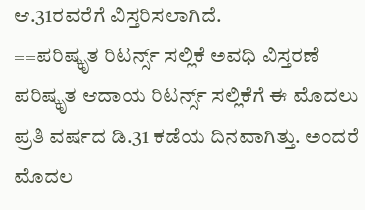ಆ.31ರವರೆಗೆ ವಿಸ್ತರಿಸಲಾಗಿದೆ.
==ಪರಿಷ್ಕೃತ ರಿಟರ್ನ್ಸ್ ಸಲ್ಲಿಕೆ ಅವಧಿ ವಿಸ್ತರಣೆ
ಪರಿಷ್ಕೃತ ಆದಾಯ ರಿಟರ್ನ್ಸ್ ಸಲ್ಲಿಕೆಗೆ ಈ ಮೊದಲು ಪ್ರತಿ ವರ್ಷದ ಡಿ.31 ಕಡೆಯ ದಿನವಾಗಿತ್ತು. ಅಂದರೆ ಮೊದಲ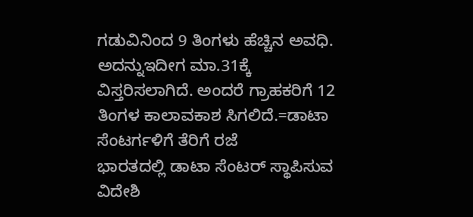ಗಡುವಿನಿಂದ 9 ತಿಂಗಳು ಹೆಚ್ಚಿನ ಅವಧಿ. ಅದನ್ನುಇದೀಗ ಮಾ.31ಕ್ಕೆ ವಿಸ್ತರಿಸಲಾಗಿದೆ. ಅಂದರೆ ಗ್ರಾಹಕರಿಗೆ 12 ತಿಂಗಳ ಕಾಲಾವಕಾಶ ಸಿಗಲಿದೆ.=ಡಾಟಾ ಸೆಂಟರ್ಗಳಿಗೆ ತೆರಿಗೆ ರಜೆ
ಭಾರತದಲ್ಲಿ ಡಾಟಾ ಸೆಂಟರ್ ಸ್ಥಾಪಿಸುವ ವಿದೇಶಿ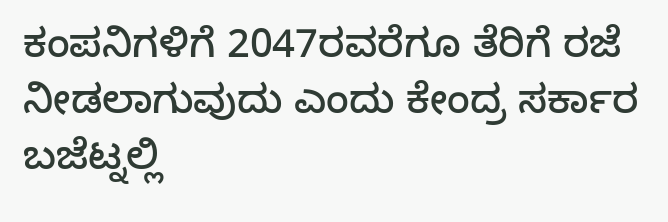ಕಂಪನಿಗಳಿಗೆ 2047ರವರೆಗೂ ತೆರಿಗೆ ರಜೆ ನೀಡಲಾಗುವುದು ಎಂದು ಕೇಂದ್ರ ಸರ್ಕಾರ ಬಜೆಟ್ನಲ್ಲಿ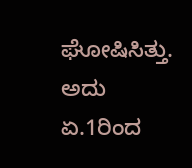ಘೋಷಿಸಿತ್ತು. ಅದು ಏ.1ರಿಂದ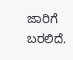ಜಾರಿಗೆ ಬರಲಿದೆ.